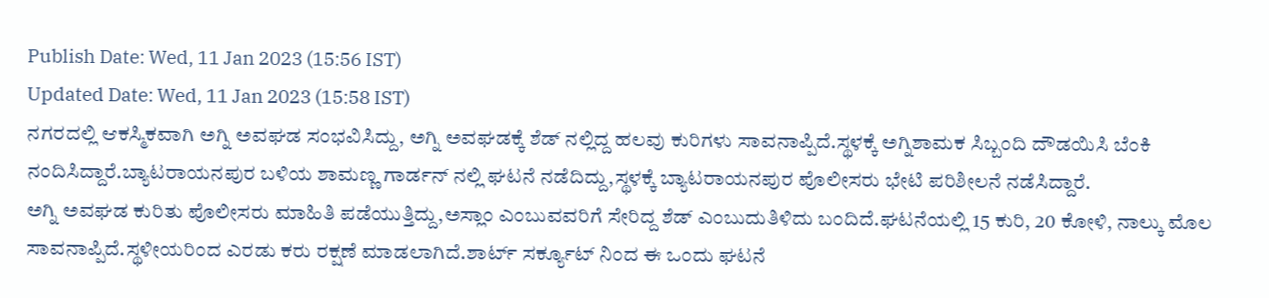Publish Date: Wed, 11 Jan 2023 (15:56 IST)
Updated Date: Wed, 11 Jan 2023 (15:58 IST)
ನಗರದಲ್ಲಿ ಆಕಸ್ಮಿಕವಾಗಿ ಅಗ್ನಿ ಅವಘಡ ಸಂಭವಿಸಿದ್ದು, ಅಗ್ನಿ ಅವಘಡಕ್ಕೆ ಶೆಡ್ ನಲ್ಲಿದ್ದ ಹಲವು ಕುರಿಗಳು ಸಾವನಾಪ್ಪಿದೆ.ಸ್ಥಳಕ್ಕೆ ಅಗ್ನಿಶಾಮಕ ಸಿಬ್ಬಂದಿ ದೌಡಯಿಸಿ ಬೆಂಕಿ ನಂದಿಸಿದ್ದಾರೆ.ಬ್ಯಾಟರಾಯನಪುರ ಬಳಿಯ ಶಾಮಣ್ಣ ಗಾರ್ಡನ್ ನಲ್ಲಿ ಘಟನೆ ನಡೆದಿದ್ದು,ಸ್ಥಳಕ್ಕೆ ಬ್ಯಾಟರಾಯನಪುರ ಪೊಲೀಸರು ಭೇಟಿ ಪರಿಶೀಲನೆ ನಡೆಸಿದ್ದಾರೆ.
ಅಗ್ನಿ ಅವಘಡ ಕುರಿತು ಪೊಲೀಸರು ಮಾಹಿತಿ ಪಡೆಯುತ್ತಿದ್ದು,ಅಸ್ಲಾಂ ಎಂಬುವವರಿಗೆ ಸೇರಿದ್ದ ಶೆಡ್ ಎಂಬುದುತಿಳಿದು ಬಂದಿದೆ.ಘಟನೆಯಲ್ಲಿ 15 ಕುರಿ, 20 ಕೋಳಿ, ನಾಲ್ಕು ಮೊಲ ಸಾವನಾಪ್ಪಿದೆ.ಸ್ಥಳೀಯರಿಂದ ಎರಡು ಕರು ರಕ್ಷಣೆ ಮಾಡಲಾಗಿದೆ.ಶಾರ್ಟ್ ಸರ್ಕ್ಯೂಟ್ ನಿಂದ ಈ ಒಂದು ಘಟನೆ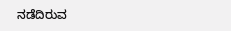ನಡೆದಿರುವ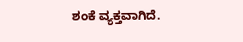ಶಂಕೆ ವ್ಯಕ್ತವಾಗಿದೆ.